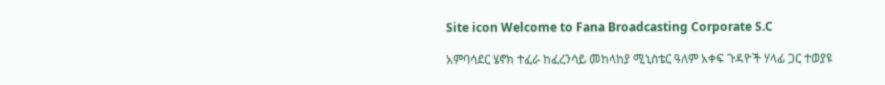Site icon Welcome to Fana Broadcasting Corporate S.C

አምባሳደር ሄኖክ ተፈራ ከፈረንሳይ መከላከያ ሚኒስቴር ዓለም አቀፍ ጉዳዮች ሃላፊ ጋር ተወያዩ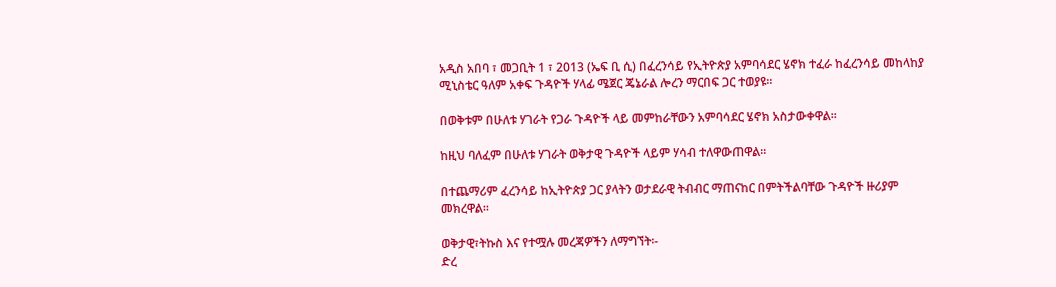አዲስ አበባ ፣ መጋቢት 1 ፣ 2013 (ኤፍ ቢ ሲ) በፈረንሳይ የኢትዮጵያ አምባሳደር ሄኖክ ተፈራ ከፈረንሳይ መከላከያ ሚኒስቴር ዓለም አቀፍ ጉዳዮች ሃላፊ ሜጀር ጄኔራል ሎረን ማርበፍ ጋር ተወያዩ፡፡

በወቅቱም በሁለቱ ሃገራት የጋራ ጉዳዮች ላይ መምከራቸውን አምባሳደር ሄኖክ አስታውቀዋል፡፡

ከዚህ ባለፈም በሁለቱ ሃገራት ወቅታዊ ጉዳዮች ላይም ሃሳብ ተለዋውጠዋል፡፡

በተጨማሪም ፈረንሳይ ከኢትዮጵያ ጋር ያላትን ወታደራዊ ትብብር ማጠናከር በምትችልባቸው ጉዳዮች ዙሪያም መክረዋል፡፡

ወቅታዊ፣ትኩስ እና የተሟሉ መረጃዎችን ለማግኘት፡-
ድረ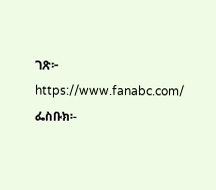ገጽ፦ https://www.fanabc.com/
ፌስቡክ፡-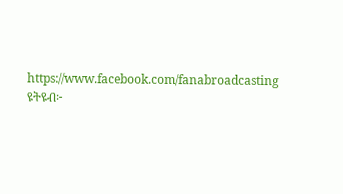https://www.facebook.com/fanabroadcasting
ዩትዩብ፦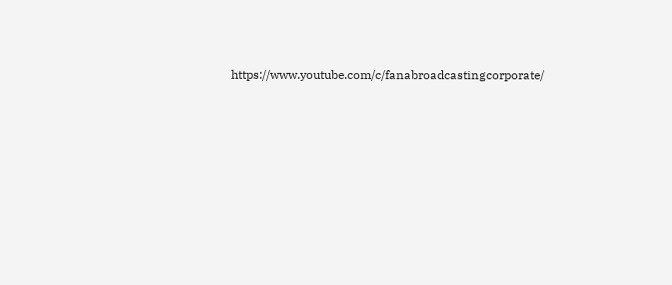https://www.youtube.com/c/fanabroadcastingcorporate/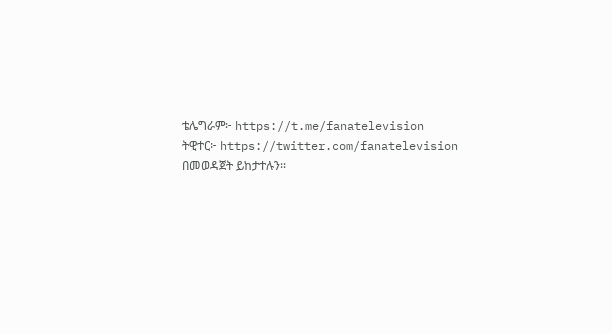ቴሌግራም፦ https://t.me/fanatelevision
ትዊተር፦ https://twitter.com/fanatelevision በመወዳጀት ይከታተሉን፡፡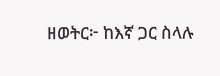ዘወትር፦ ከእኛ ጋር ስላሉ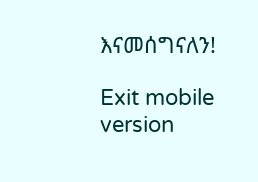እናመሰግናለን!

Exit mobile version